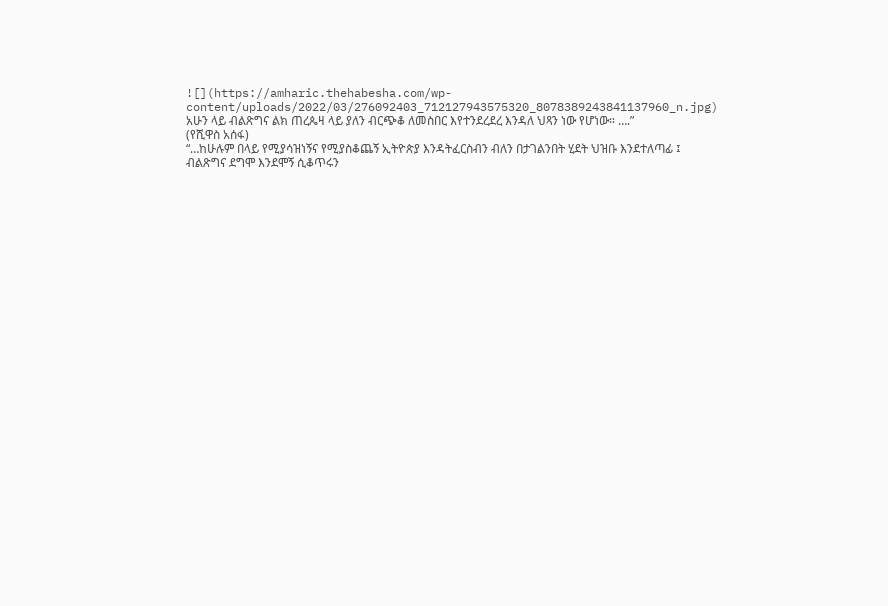![](https://amharic.thehabesha.com/wp-content/uploads/2022/03/276092403_712127943575320_8078389243841137960_n.jpg)
አሁን ላይ ብልጽግና ልክ ጠረጴዛ ላይ ያለን ብርጭቆ ለመስበር እየተንደረደረ እንዳለ ህጻን ነው የሆነው። ….”
(የሺዋስ አሰፋ)
“…ከሁሉም በላይ የሚያሳዝነኝና የሚያስቆጨኝ ኢትዮጵያ እንዳትፈርስብን ብለን በታገልንበት ሂደት ህዝቡ እንደተለጣፊ ፤ ብልጽግና ደግሞ እንደሞኝ ሲቆጥሩን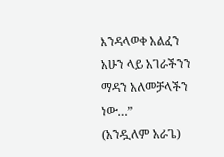እንዳላወቀ አልፈን አሁን ላይ አገራችንን ማዳን አለመቻላችን ነው…”
(አንዷለም አራጌ)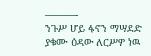———-
ንጉሥ ሆይ ፋኖን ማሣደድ ያቁሙ ዕዳው ለርሥዎ ነዉ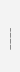———–